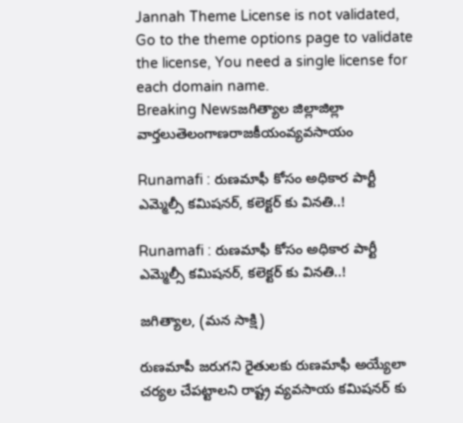Jannah Theme License is not validated, Go to the theme options page to validate the license, You need a single license for each domain name.
Breaking Newsజగిత్యాల జిల్లాజిల్లా వార్తలుతెలంగాణరాజకీయంవ్యవసాయం

Runamafi : రుణమాఫీ కోసం అధికార పార్టీ ఎమ్మెల్సీ కమిషనర్, కలెక్టర్ కు వినతి..!

Runamafi : రుణమాఫీ కోసం అధికార పార్టీ ఎమ్మెల్సీ కమిషనర్, కలెక్టర్ కు వినతి..!

జగిత్యాల, (మన సాక్షి)

రుణమాపీ జరుగని రైతులకు రుణమాఫీ అయ్యేలా చర్యల చేపట్టాలని రాష్ట్ర వ్యవసాయ కమిషనర్ కు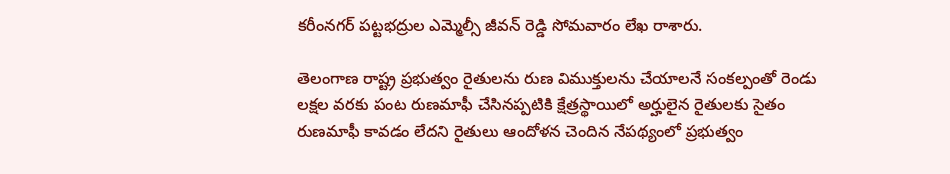కరీంనగర్ పట్టభద్రుల ఎమ్మెల్సీ జీవన్ రెడ్డి సోమవారం లేఖ రాశారు.

తెలంగాణ రాష్ట్ర ప్రభుత్వం రైతులను రుణ విముక్తులను చేయాలనే సంకల్పంతో రెండు లక్షల వరకు పంట రుణమాఫీ చేసినప్పటికి క్షేత్రస్థాయిలో అర్హులైన రైతులకు సైతం రుణమాఫీ కావడం లేదని రైతులు ఆందోళన చెందిన నేపథ్యంలో ప్రభుత్వం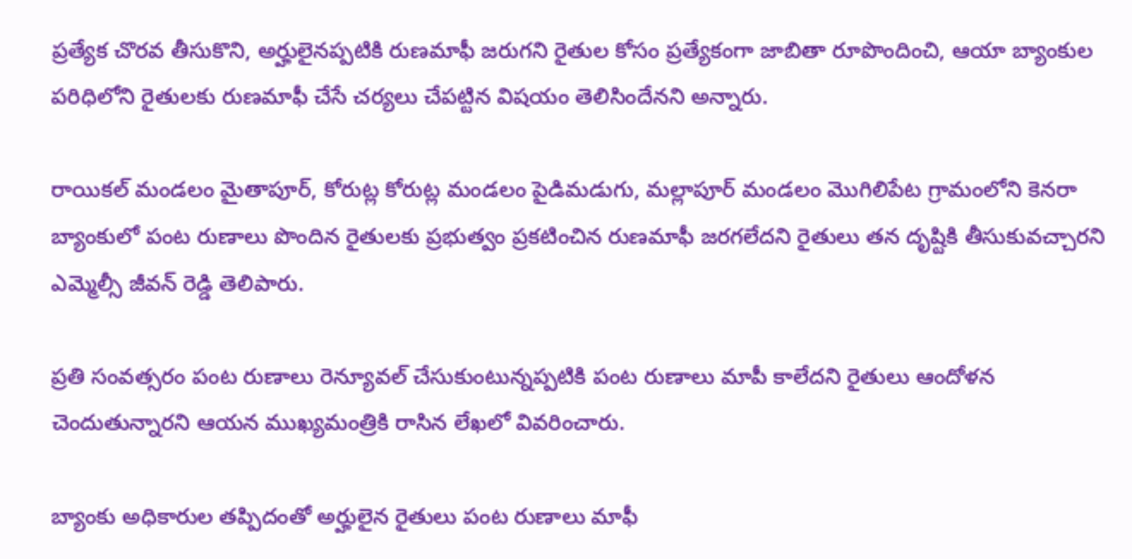ప్రత్యేక చొరవ తీసుకొని, అర్హులైనప్పటికి రుణమాఫీ జరుగని రైతుల కోసం ప్రత్యేకంగా జాబితా రూపొందించి, ఆయా బ్యాంకుల పరిధిలోని రైతులకు రుణమాఫీ చేసే చర్యలు చేపట్టిన విషయం తెలిసిందేనని అన్నారు.

రాయికల్ మండలం మైతాపూర్, కోరుట్ల కోరుట్ల మండలం పైడిమడుగు, మల్లాపూర్ మండలం మొగిలిపేట గ్రామంలోని కెనరా బ్యాంకులో పంట రుణాలు పొందిన రైతులకు ప్రభుత్వం ప్రకటించిన రుణమాఫీ జరగలేదని రైతులు తన దృష్టికి తీసుకువచ్చారని ఎమ్మెల్సీ జీవన్ రెడ్డి తెలిపారు.

ప్రతి సంవత్సరం పంట రుణాలు రెన్యూవల్ చేసుకుంటున్నప్పటికి పంట రుణాలు మాపీ కాలేదని రైతులు ఆందోళన చెందుతున్నారని ఆయన ముఖ్యమంత్రికి రాసిన లేఖలో వివరించారు.

బ్యాంకు అధికారుల తప్పిదంతో అర్హులైన రైతులు పంట రుణాలు మాఫీ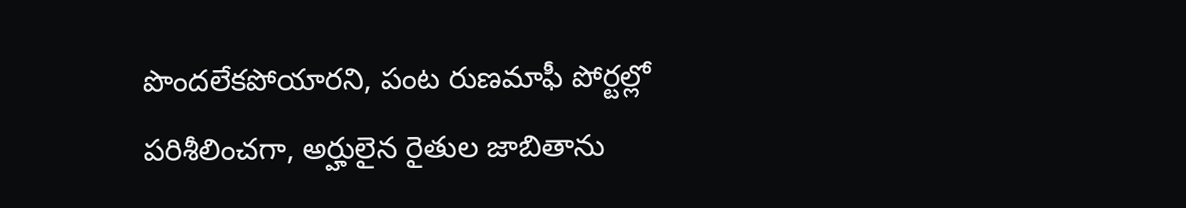పొందలేకపోయారని, పంట రుణమాఫీ పోర్టల్లో పరిశీలించగా, అర్హులైన రైతుల జాబితాను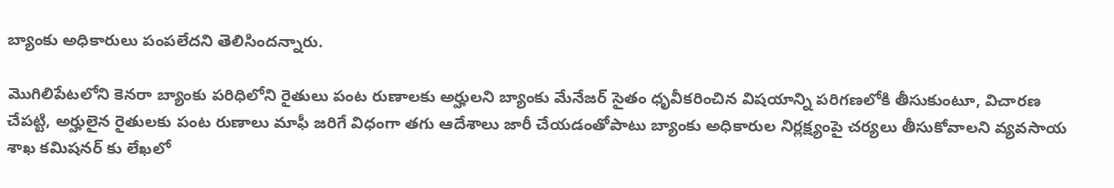బ్యాంకు అధికారులు పంపలేదని తెలిసిందన్నారు.

మొగిలిపేటలోని కెనరా బ్యాంకు పరిధిలోని రైతులు పంట రుణాలకు అర్హులని బ్యాంకు మేనేజర్ సైతం ధృవీకరించిన విషయాన్ని పరిగణలోకి తీసుకుంటూ, విచారణ చేపట్టి, అర్హులైన రైతులకు పంట రుణాలు మాఫీ జరిగే విధంగా తగు ఆదేశాలు జారీ చేయడంతోపాటు బ్యాంకు అధికారుల నిర్లక్ష్యంపై చర్యలు తీసుకోవాలని వ్యవసాయ శాఖ కమిషనర్ కు లేఖలో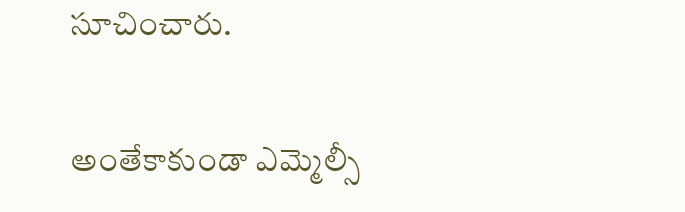సూచించారు.

అంతేకాకుండా ఎమ్మెల్సీ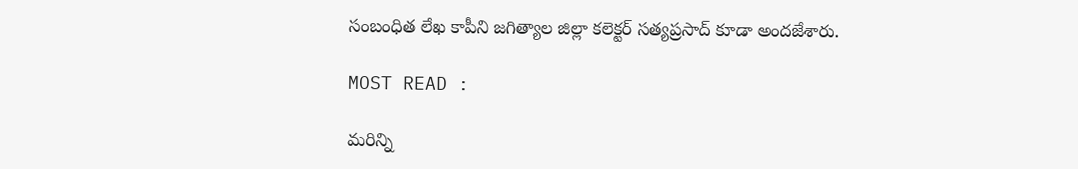సంబంధిత లేఖ కాపీని జగిత్యాల జిల్లా కలెక్టర్ సత్యప్రసాద్ కూడా అందజేశారు.

MOST READ :

మరిన్ని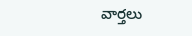వార్తలు